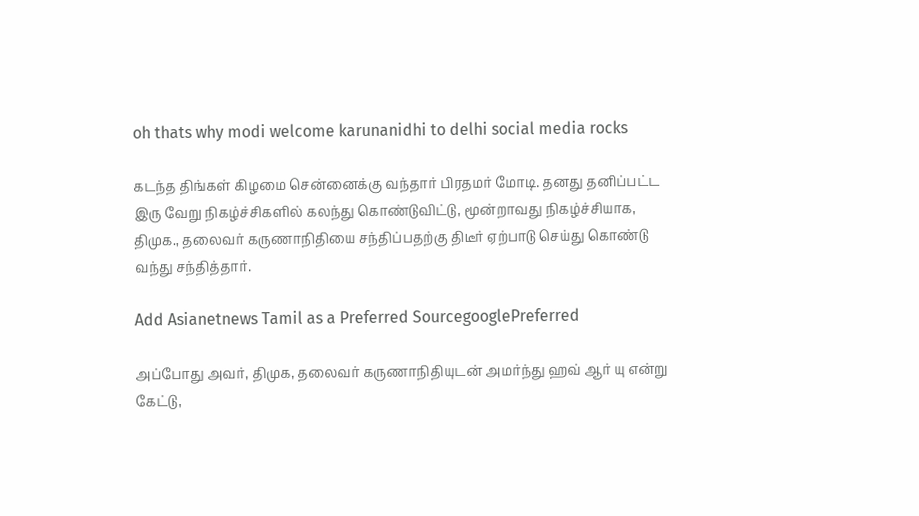oh thats why modi welcome karunanidhi to delhi social media rocks

கடந்த திங்கள் கிழமை சென்னைக்கு வந்தார் பிரதமர் மோடி. தனது தனிப்பட்ட இரு வேறு நிகழ்ச்சிகளில் கலந்து கொண்டுவிட்டு, மூன்றாவது நிகழ்ச்சியாக, திமுக., தலைவர் கருணாநிதியை சந்திப்பதற்கு திடீர் ஏற்பாடு செய்து கொண்டு வந்து சந்தித்தார்.

Add Asianetnews Tamil as a Preferred SourcegooglePreferred

அப்போது அவர், திமுக, தலைவர் கருணாநிதியுடன் அமர்ந்து ஹவ் ஆர் யு என்று கேட்டு,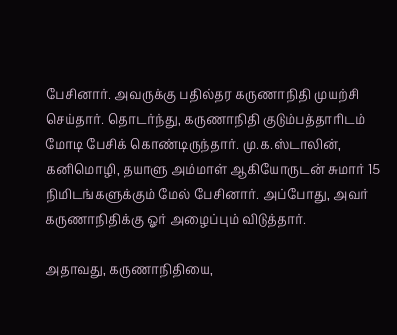பேசினார். அவருக்கு பதில்தர கருணாநிதி முயற்சி செய்தார். தொடர்ந்து, கருணாநிதி குடும்பத்தாரிடம் மோடி பேசிக் கொண்டிருந்தார். மு.க.ஸ்டாலின், கனிமொழி, தயாளு அம்மாள் ஆகியோருடன் சுமார் 15 நிமிடங்களுக்கும் மேல் பேசினார். அப்போது, அவர் கருணாநிதிக்கு ஓர் அழைப்பும் விடுத்தார்.

அதாவது, கருணாநிதியை,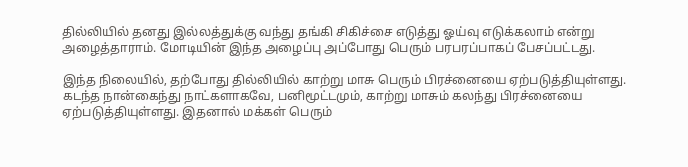தில்லியில் தனது இல்லத்துக்கு வந்து தங்கி சிகிச்சை எடுத்து ஓய்வு எடுக்கலாம் என்று அழைத்தாராம். மோடியின் இந்த அழைப்பு அப்போது பெரும் பரபரப்பாகப் பேசப்பட்டது.

இந்த நிலையில், தற்போது தில்லியில் காற்று மாசு பெரும் பிரச்னையை ஏற்படுத்தியுள்ளது. கடந்த நான்கைந்து நாட்களாகவே, பனிமூட்டமும், காற்று மாசும் கலந்து பிரச்னையை ஏற்படுத்தியுள்ளது. இதனால் மக்கள் பெரும்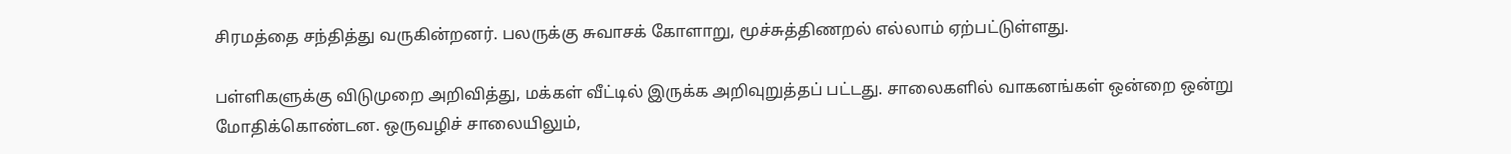சிரமத்தை சந்தித்து வருகின்றனர். பலருக்கு சுவாசக் கோளாறு, மூச்சுத்திணறல் எல்லாம் ஏற்பட்டுள்ளது.

பள்ளிகளுக்கு விடுமுறை அறிவித்து, மக்கள் வீட்டில் இருக்க அறிவுறுத்தப் பட்டது. சாலைகளில் வாகனங்கள் ஒன்றை ஒன்று மோதிக்கொண்டன. ஒருவழிச் சாலையிலும்,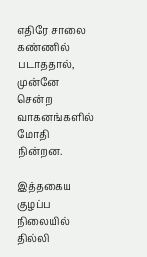எதிரே சாலை கண்ணில் படாததால், முன்னே சென்ற வாகனங்களில் மோதி நின்றன.

இத்தகைய குழப்ப நிலையில் தில்லி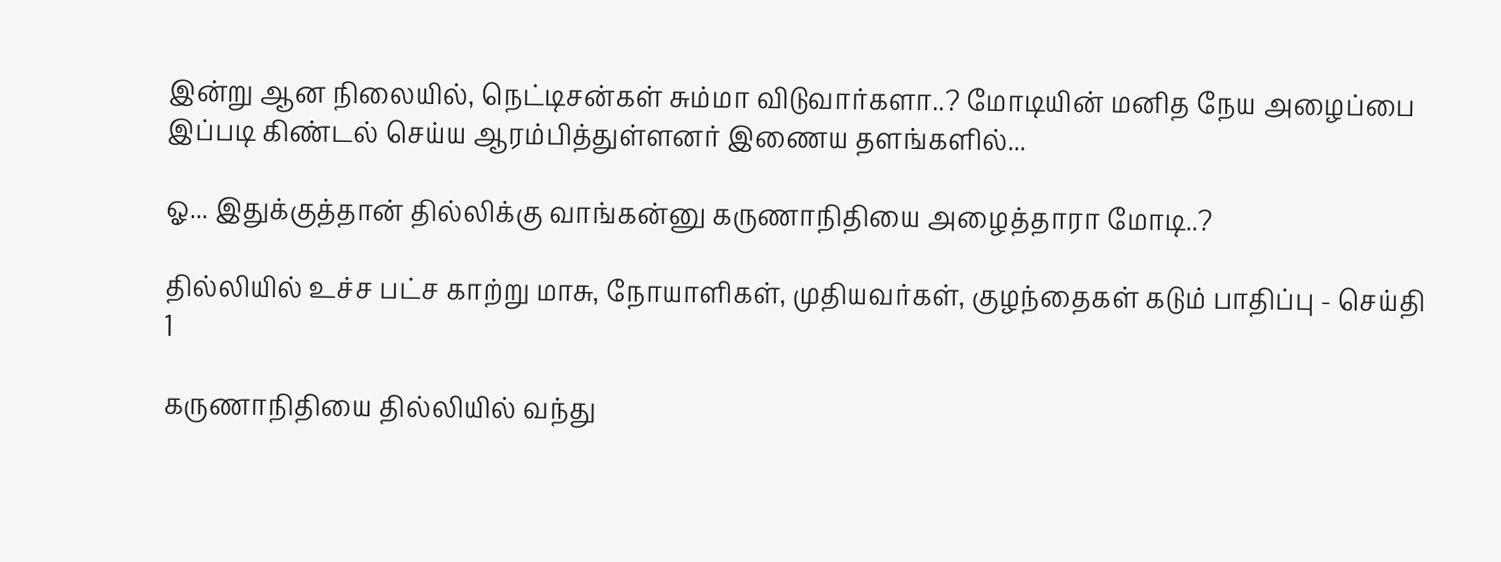இன்று ஆன நிலையில், நெட்டிசன்கள் சும்மா விடுவார்களா..? மோடியின் மனித நேய அழைப்பை இப்படி கிண்டல் செய்ய ஆரம்பித்துள்ளனர் இணைய தளங்களில்...

ஓ... இதுக்குத்தான் தில்லிக்கு வாங்கன்னு கருணாநிதியை அழைத்தாரா மோடி..?

தில்லியில் உச்ச பட்ச காற்று மாசு, நோயாளிகள், முதியவர்கள், குழந்தைகள் கடும் பாதிப்பு - செய்தி 1

கருணாநிதியை தில்லியில் வந்து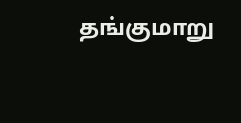தங்குமாறு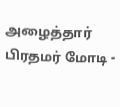அழைத்தார் பிரதமர் மோடி -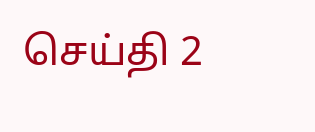செய்தி 2